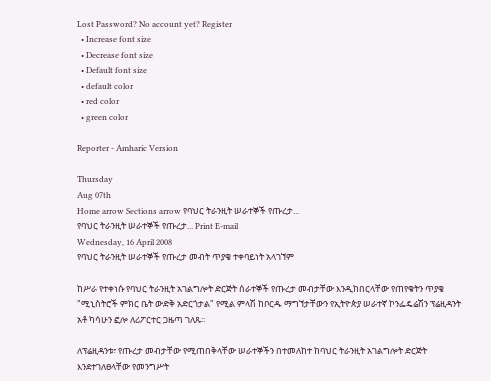Lost Password? No account yet? Register
  • Increase font size
  • Decrease font size
  • Default font size
  • default color
  • red color
  • green color

Reporter - Amharic Version

Thursday
Aug 07th
Home arrow Sections arrow የባህር ትራንዚት ሠራተኞች የጡረታ...
የባህር ትራንዚት ሠራተኞች የጡረታ... Print E-mail
Wednesday, 16 April 2008
የባህር ትራንዚት ሠራተኞች የጡረታ መብት ጥያቄ ተቀባይነት አላገኘም

ከሥራ የተቀነሱ የባህር ትራንዚት አገልግሎት ድርጅት ሰራተኞች የጡረታ መብታቸው እንዲከበርላቸው የጠየቁትን ጥያቄ "ሚኒስትሮች ምክር ቤት ውድቅ አድርጎታል" የሚል ምላሽ ከቦርዱ ማግኘታቸውን የኢትዮጵያ ሠራተኛ ኮንፌዴሬሽን ፕሬዚዳንት አቶ ካሳሁን ፎሎ ለሪፖርተር ጋዜጣ ገለጹ፡፡

ለፕሬዚዳንቱ፣ የጡረታ መብታቸው የሚጠበቅላቸው ሠራተኞችን በተመለከተ ከባህር ትራንዚት አገልግሎት ድርጅት እንደተገለፀላቸው የመንግሥት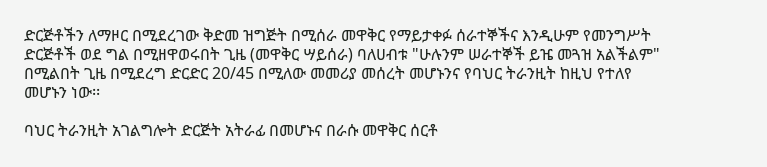ድርጅቶችን ለማዞር በሚደረገው ቅድመ ዝግጅት በሚሰራ መዋቅር የማይታቀፉ ሰራተኞችና እንዲሁም የመንግሥት ድርጅቶች ወደ ግል በሚዘዋወሩበት ጊዜ (መዋቅር ሣይሰራ) ባለሀብቱ "ሁሉንም ሠራተኞች ይዤ መጓዝ አልችልም" በሚልበት ጊዜ በሚደረግ ድርድር 20/45 በሚለው መመሪያ መሰረት መሆኑንና የባህር ትራንዚት ከዚህ የተለየ መሆኑን ነው፡፡

ባህር ትራንዚት አገልግሎት ድርጅት አትራፊ በመሆኑና በራሱ መዋቅር ሰርቶ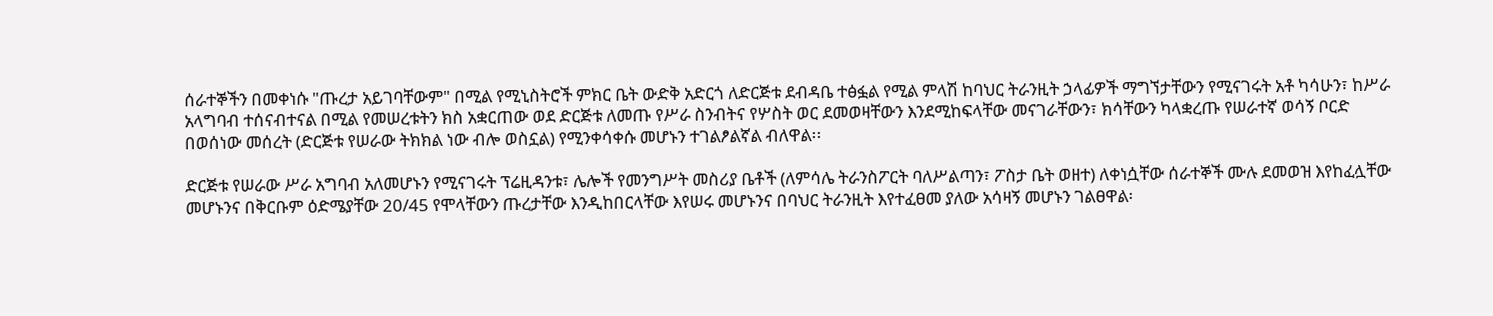ሰራተኞችን በመቀነሱ "ጡረታ አይገባቸውም" በሚል የሚኒስትሮች ምክር ቤት ውድቅ አድርጎ ለድርጅቱ ደብዳቤ ተፅፏል የሚል ምላሽ ከባህር ትራንዚት ኃላፊዎች ማግኘታቸውን የሚናገሩት አቶ ካሳሁን፣ ከሥራ አላግባብ ተሰናብተናል በሚል የመሠረቱትን ክስ አቋርጠው ወደ ድርጅቱ ለመጡ የሥራ ስንብትና የሦስት ወር ደመወዛቸውን እንደሚከፍላቸው መናገራቸውን፣ ክሳቸውን ካላቋረጡ የሠራተኛ ወሳኝ ቦርድ በወሰነው መሰረት (ድርጅቱ የሠራው ትክክል ነው ብሎ ወስኗል) የሚንቀሳቀሱ መሆኑን ተገልፆልኛል ብለዋል፡፡

ድርጅቱ የሠራው ሥራ አግባብ አለመሆኑን የሚናገሩት ፕሬዚዳንቱ፣ ሌሎች የመንግሥት መስሪያ ቤቶች (ለምሳሌ ትራንስፖርት ባለሥልጣን፣ ፖስታ ቤት ወዘተ) ለቀነሷቸው ሰራተኞች ሙሉ ደመወዝ እየከፈሏቸው መሆኑንና በቅርቡም ዕድሜያቸው 20/45 የሞላቸውን ጡረታቸው እንዲከበርላቸው እየሠሩ መሆኑንና በባህር ትራንዚት እየተፈፀመ ያለው አሳዛኝ መሆኑን ገልፀዋል፡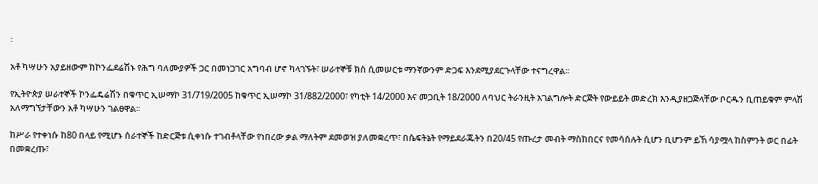፡

አቶ ካሣሁን አያይዘውም ከኮንፌደሬሽኑ የሕግ ባለሙያዎች ጋር በመነጋገር አግባብ ሆኖ ካላገኙት፣ ሠራተኞቹ ክስ ሲመሠርቱ ማንኛውንም ድጋፍ እንደሚያደርጉላቸው ተናግረዋል፡፡

የኢትዮጵያ ሠራተኞች ኮንፌዴሬሽን በቁጥር ኢሠማኮ 31/719/2005 ከቁጥር ኢሠማኮ 31/882/2000፣ የካቲት 14/2000 እና መጋቢት 18/2000 ለባህር ትራንዚት አገልግሎት ድርጅት የውይይት መድረክ እንዲያዘጋጅላቸው ቦርዱን ቢጠይቁም ምላሽ አለማግኘታቸውን አቶ ካሣሁን ገልፀዋል፡፡

ከሥራ የተቀነሱ ከ80 በላይ የሚሆኑ ሰራተኞች ከድርጅቱ ሲቀነሱ ተገብቶላቸው የነበረው ቃል ማለትም ደመወዝ ያለመቋረጥ፣ በሴፍትኔት የማይደራጁትን በ20/45 የጡረታ መብት ማስከበርና የመሳሰሉት ሲሆን ቢሆንም ይኸ ሳያሟላ ከስምንት ወር በፊት በመቋረጡ፣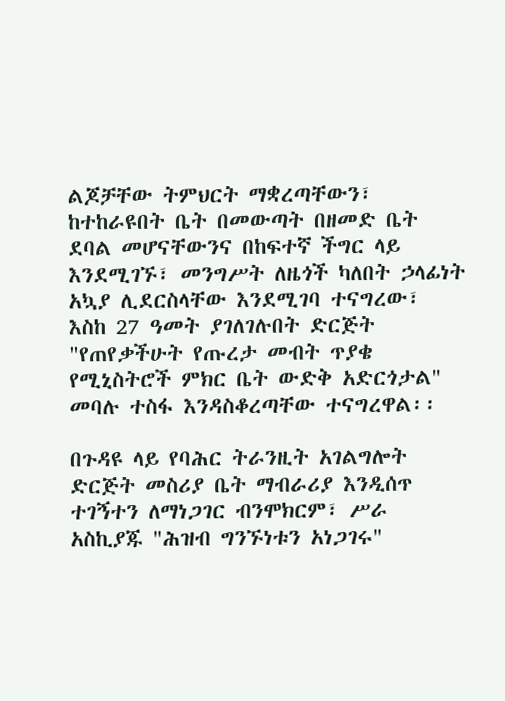ልጆቻቸው ትምህርት ማቋረጣቸውን፣ ከተከራዩበት ቤት በመውጣት በዘመድ ቤት ደባል መሆናቸውንና በከፍተኛ ችግር ላይ እንደሚገኙ፣ መንግሥት ለዜጎች ካለበት ኃላፊነት አኳያ ሊደርስላቸው እንደሚገባ ተናግረው፣ እስከ 27 ዓመት ያገለገሉበት ድርጅት "የጠየቃችሁት የጡረታ መብት ጥያቄ የሚኒስትሮች ምክር ቤት ውድቅ አድርጎታል" መባሉ ተስፋ እንዳስቆረጣቸው ተናግረዋል፡፡

በጉዳዩ ላይ የባሕር ትራንዚት አገልግሎት ድርጅት መስሪያ ቤት ማብራሪያ እንዲሰጥ ተገኝተን ለማነጋገር ብንሞክርም፣ ሥራ አስኪያጁ "ሕዝብ ግንኙነቱን አነጋገሩ"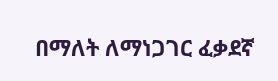በማለት ለማነጋገር ፈቃደኛ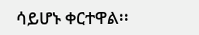ሳይሆኑ ቀርተዋል፡፡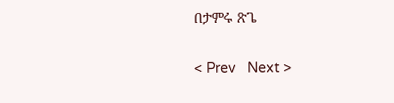በታምሩ ጽጌ

< Prev   Next >